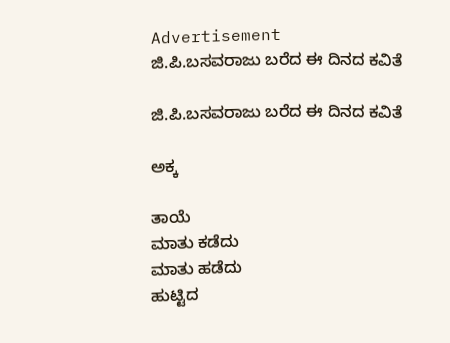Advertisement
ಜಿ.ಪಿ.ಬಸವರಾಜು ಬರೆದ ಈ ದಿನದ ಕವಿತೆ

ಜಿ.ಪಿ.ಬಸವರಾಜು ಬರೆದ ಈ ದಿನದ ಕವಿತೆ

ಅಕ್ಕ

ತಾಯೆ
ಮಾತು ಕಡೆದು
ಮಾತು ಹಡೆದು
ಹುಟ್ಟಿದ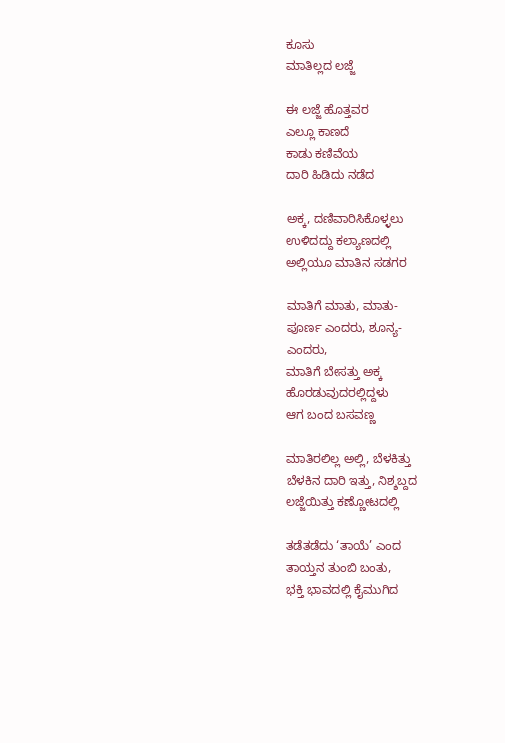ಕೂಸು
ಮಾತಿಲ್ಲದ ಲಜ್ಜೆ

ಈ ಲಜ್ಜೆ ಹೊತ್ತವರ
ಎಲ್ಲೂ ಕಾಣದೆ
ಕಾಡು ಕಣಿವೆಯ
ದಾರಿ ಹಿಡಿದು ನಡೆದ

ಅಕ್ಕ, ದಣಿವಾರಿಸಿಕೊಳ್ಳಲು
ಉಳಿದದ್ದು ಕಲ್ಯಾಣದಲ್ಲಿ
ಅಲ್ಲಿಯೂ ಮಾತಿನ ಸಡಗರ

ಮಾತಿಗೆ ಮಾತು, ಮಾತು-
ಪೂರ್ಣ ಎಂದರು, ಶೂನ್ಯ-
ಎಂದರು,
ಮಾತಿಗೆ ಬೇಸತ್ತು ಅಕ್ಕ
ಹೊರಡುವುದರಲ್ಲಿದ್ದಳು
ಆಗ ಬಂದ ಬಸವಣ್ಣ

ಮಾತಿರಲಿಲ್ಲ ಅಲ್ಲಿ, ಬೆಳಕಿತ್ತು
ಬೆಳಕಿನ ದಾರಿ ಇತ್ತು, ನಿಶ್ಶಬ್ದದ
ಲಜ್ಜೆಯಿತ್ತು ಕಣ್ಣೋಟದಲ್ಲಿ

ತಡೆತಡೆದು ‘ತಾಯೆ’ ಎಂದ
ತಾಯ್ತನ ತುಂಬಿ ಬಂತು,
ಭಕ್ತಿ ಭಾವದಲ್ಲಿ ಕೈಮುಗಿದ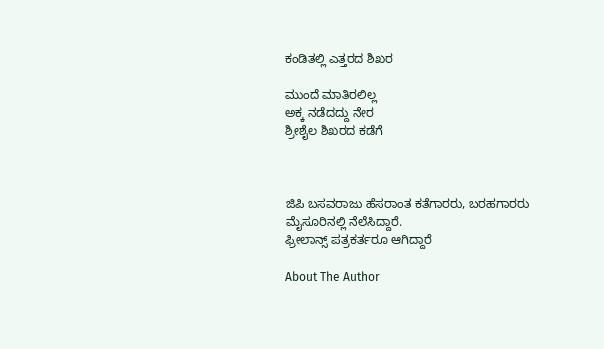ಕಂಡಿತಲ್ಲಿ ಎತ್ತರದ ಶಿಖರ

ಮುಂದೆ ಮಾತಿರಲಿಲ್ಲ
ಅಕ್ಕ ನಡೆದದ್ದು ನೇರ
ಶ್ರೀಶೈಲ ಶಿಖರದ ಕಡೆಗೆ



ಜಿಪಿ ಬಸವರಾಜು ಹೆಸರಾಂತ ಕತೆಗಾರರು, ಬರಹಗಾರರು
ಮೈಸೂರಿನಲ್ಲಿ ನೆಲೆಸಿದ್ದಾರೆ.
ಫ್ರೀಲಾನ್ಸ್ ಪತ್ರಕರ್ತರೂ ಆಗಿದ್ದಾರೆ

About The Author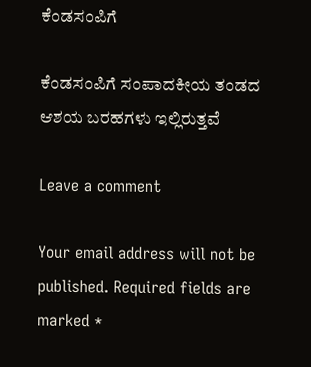ಕೆಂಡಸಂಪಿಗೆ

ಕೆಂಡಸಂಪಿಗೆ ಸಂಪಾದಕೀಯ ತಂಡದ ಆಶಯ ಬರಹಗಳು ಇಲ್ಲಿರುತ್ತವೆ

Leave a comment

Your email address will not be published. Required fields are marked *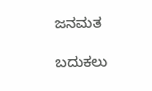ಜನಮತ

ಬದುಕಲು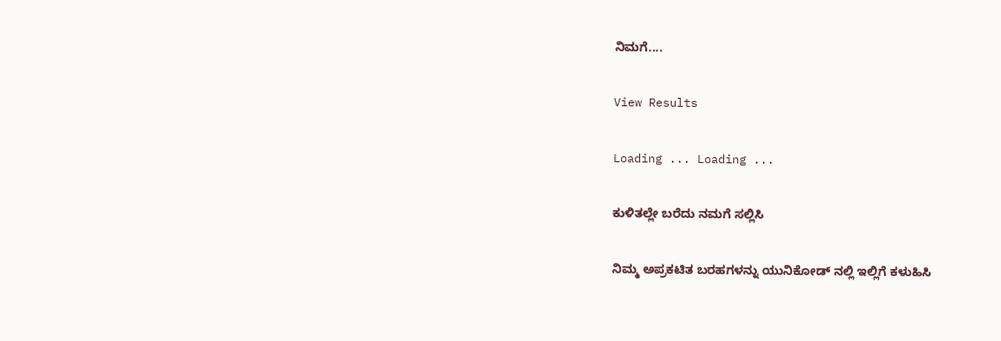ನಿಮಗೆ....

View Results

Loading ... Loading ...

ಕುಳಿತಲ್ಲೇ ಬರೆದು ನಮಗೆ ಸಲ್ಲಿಸಿ

ನಿಮ್ಮ ಅಪ್ರಕಟಿತ ಬರಹಗಳನ್ನು ಯುನಿಕೋಡ್ ನಲ್ಲಿ ಇಲ್ಲಿಗೆ ಕಳುಹಿಸಿ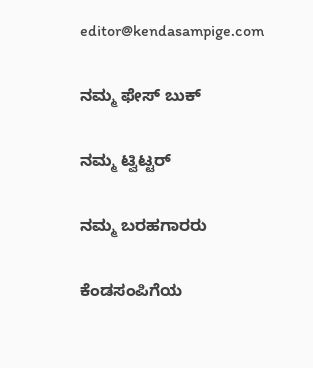editor@kendasampige.com

ನಮ್ಮ ಫೇಸ್ ಬುಕ್

ನಮ್ಮ ಟ್ವಿಟ್ಟರ್

ನಮ್ಮ ಬರಹಗಾರರು

ಕೆಂಡಸಂಪಿಗೆಯ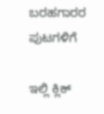ಬರಹಗಾರರ ಪುಟಗಳಿಗೆ

ಇಲ್ಲಿ ಕ್ಲಿಕ್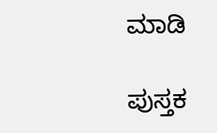ಮಾಡಿ

ಪುಸ್ತಕ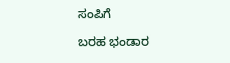ಸಂಪಿಗೆ

ಬರಹ ಭಂಡಾರ